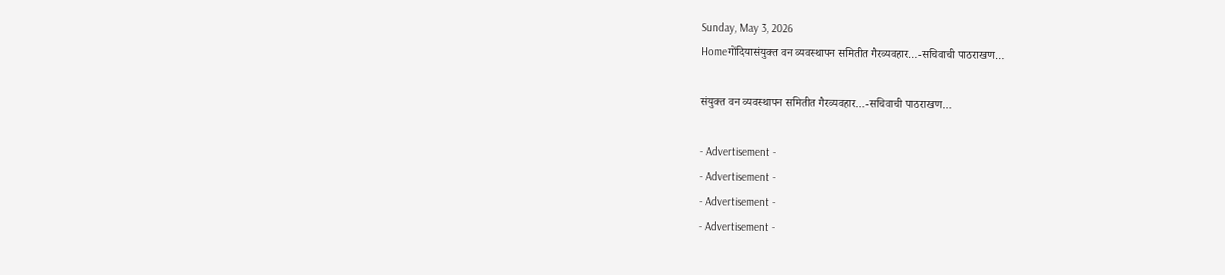Sunday, May 3, 2026
Homeगोंदियासंयुक्त वन व्यवस्थापन समितीत गैरव्यवहार…-सचिवाची पाठराखण…

संयुक्त वन व्यवस्थापन समितीत गैरव्यवहार…-सचिवाची पाठराखण…

- Advertisement -
- Advertisement -
- Advertisement -
- Advertisement -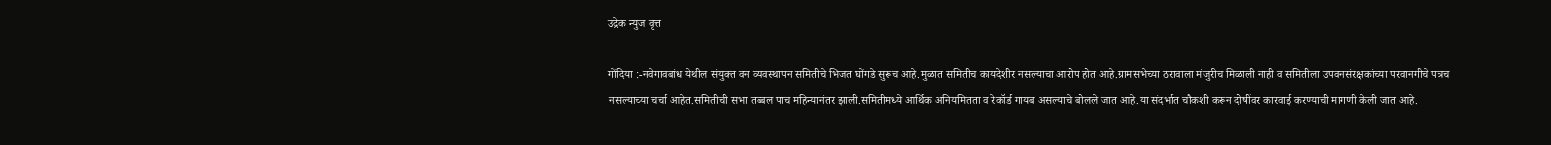उद्रेक न्युज वृत्त

गोंदिया :-नवेगावबांध येथील संयुक्त वन व्यवस्थापन समितीचे भिजत घोंगडे सुरूच आहे.मुळात समितीच कायदेशीर नसल्याचा आरोप होत आहे.ग्रामसभेच्या ठरावाला मंजुरीच मिळाली नाही व समितीला उपवनसंरक्षकांच्या परवानगीचे पत्रच नसल्याच्या चर्चा आहेत.समितीची सभा तब्बल पाच महिन्यानंतर झाली.समितीमध्ये आर्थिक अनियमितता व रेकॉर्ड गायब असल्याचे बोलले जात आहे.या संदर्भात चौकशी करून दोषींवर कारवाई करण्याची मागणी केली जात आहे.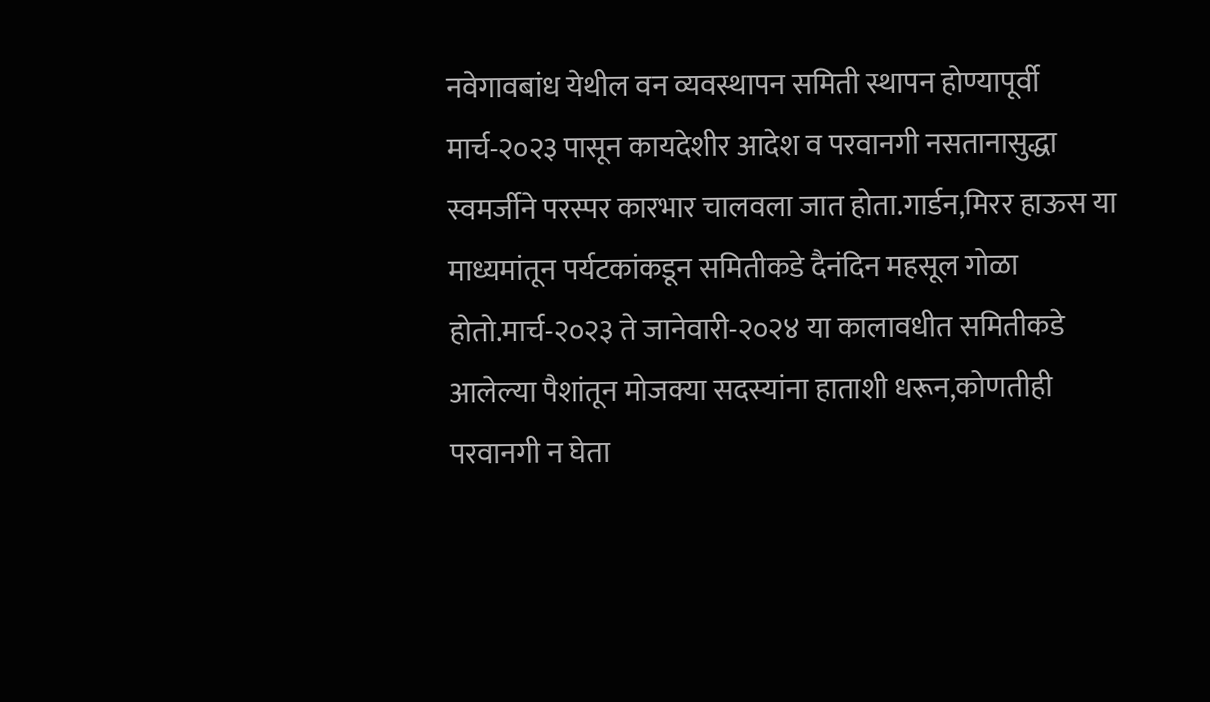नवेगावबांध येथील वन व्यवस्थापन समिती स्थापन होण्यापूर्वी मार्च-२०२३ पासून कायदेशीर आदेश व परवानगी नसतानासुद्धा स्वमर्जीने परस्पर कारभार चालवला जात होता.गार्डन,मिरर हाऊस या माध्यमांतून पर्यटकांकडून समितीकडे दैनंदिन महसूल गोळा होतो.मार्च-२०२३ ते जानेवारी-२०२४ या कालावधीत समितीकडे आलेल्या पैशांतून मोजक्या सदस्यांना हाताशी धरून,कोणतीही परवानगी न घेता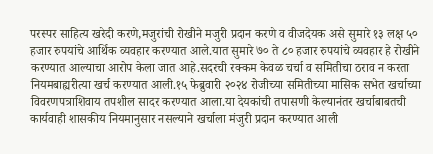परस्पर साहित्य खरेदी करणे,मजुरांची रोखीने मजुरी प्रदान करणे व वीजदेयक असे सुमारे १३ लक्ष ५० हजार रुपयांचे आर्थिक व्यवहार करण्यात आले.यात सुमारे ७० ते ८० हजार रुपयांचे व्यवहार हे रोखीने करण्यात आल्याचा आरोप केला जात आहे.सदरची रक्कम केवळ चर्चा व समितीचा ठराव न करता नियमबाह्यरीत्या खर्च करण्यात आली.१५ फेब्रुवारी २०२४ रोजीच्या समितीच्या मासिक सभेत खर्चाच्या विवरणपत्राशिवाय तपशील सादर करण्यात आला.या देयकांची तपासणी केल्यानंतर खर्चाबाबतची कार्यवाही शासकीय नियमानुसार नसल्याने खर्चाला मंजुरी प्रदान करण्यात आली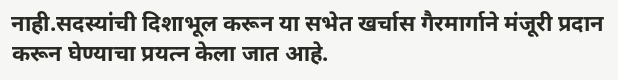नाही.सदस्यांची दिशाभूल करून या सभेत खर्चास गैरमार्गाने मंजूरी प्रदान करून घेण्याचा प्रयत्न केला जात आहे.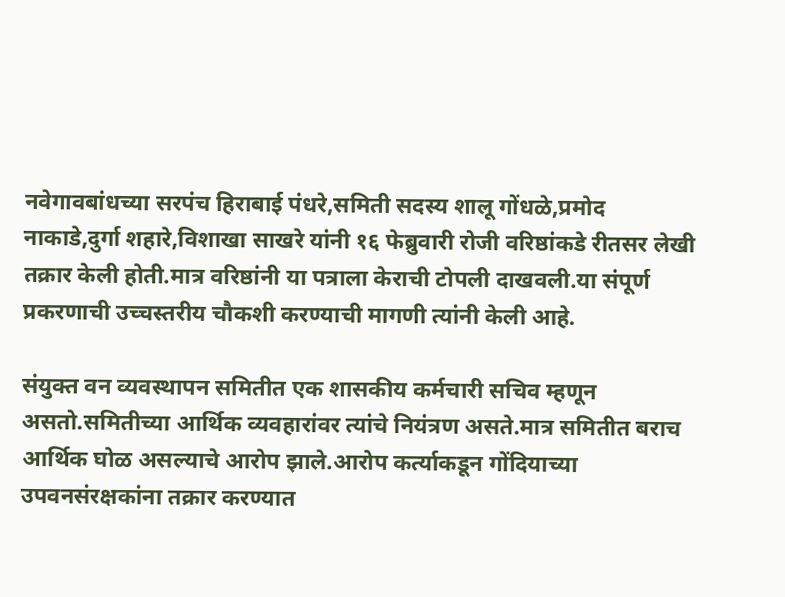नवेगावबांधच्या सरपंच हिराबाई पंधरे,समिती सदस्य शालू गोंधळे,प्रमोद नाकाडे,दुर्गा शहारे,विशाखा साखरे यांनी १६ फेब्रुवारी रोजी वरिष्ठांकडे रीतसर लेखी तक्रार केली होती.मात्र वरिष्ठांनी या पत्राला केराची टोपली दाखवली.या संपूर्ण प्रकरणाची उच्चस्तरीय चौकशी करण्याची मागणी त्यांनी केली आहे.

संयुक्त वन व्यवस्थापन समितीत एक शासकीय कर्मचारी सचिव म्हणून असतो.समितीच्या आर्थिक व्यवहारांवर त्यांचे नियंत्रण असते.मात्र समितीत बराच आर्थिक घोळ असल्याचे आरोप झाले.आरोप कर्त्याकडून गोंदियाच्या उपवनसंरक्षकांना तक्रार करण्यात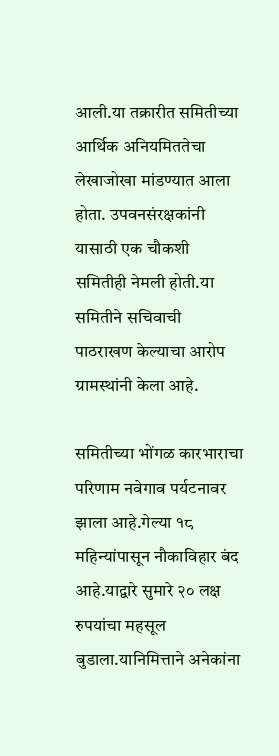आली.या तक्रारीत समितीच्या आर्थिक अनियमिततेचा लेखाजोखा मांडण्यात आला होता. उपवनसंरक्षकांनी यासाठी एक चौकशी समितीही नेमली होती.या समितीने सचिवाची पाठराखण केल्याचा आरोप ग्रामस्थांनी केला आहे.

समितीच्या भोंगळ कारभाराचा परिणाम नवेगाव पर्यटनावर झाला आहे.गेल्या १८ महिन्यांपासून नौकाविहार बंद आहे.याद्वारे सुमारे २० लक्ष रुपयांचा महसूल बुडाला.यानिमित्ताने अनेकांना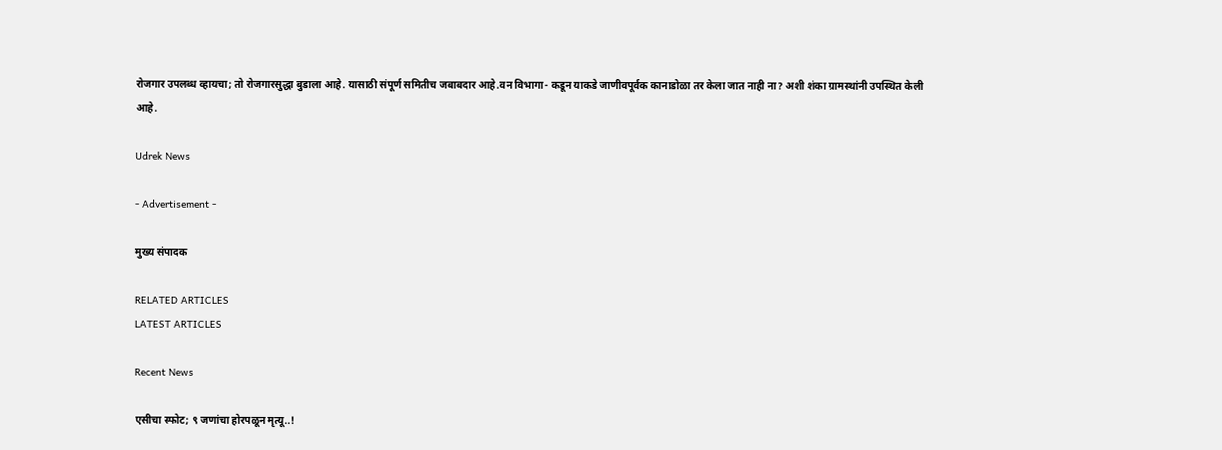रोजगार उपलब्ध व्हायचा; तो रोजगारसुद्धा बुडाला आहे. यासाठी संपूर्ण समितीच जबाबदार आहे.वन विभागा- कडून याकडे जाणीवपूर्वक कानाडोळा तर केला जात नाही ना? अशी शंका ग्रामस्थांनी उपस्थित केली आहे.

Udrek News

- Advertisement -

मुख्य संपादक

RELATED ARTICLES
LATEST ARTICLES

Recent News

एसीचा स्फोट; ९ जणांचा होरपळून मृत्यू..!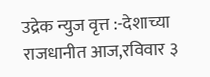उद्रेक न्युज वृत्त :-देशाच्या राजधानीत आज,रविवार ३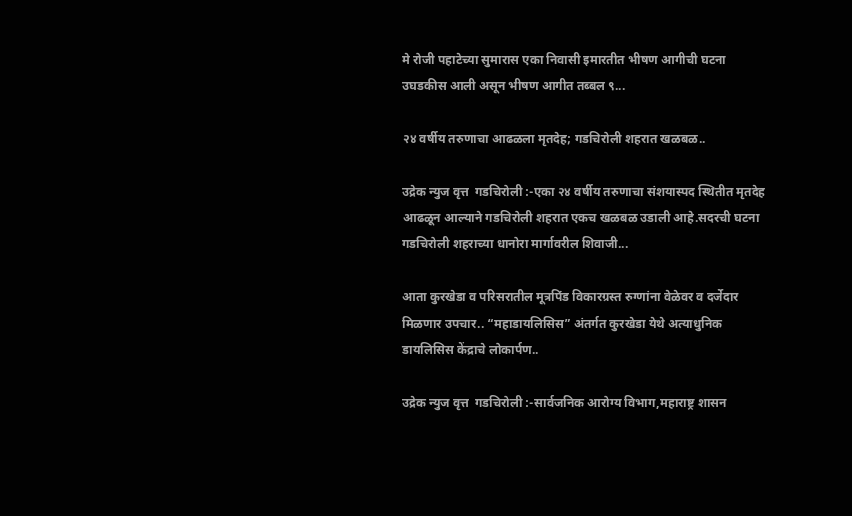मे रोजी पहाटेच्या सुमारास एका निवासी इमारतीत भीषण आगीची घटना उघडकीस आली असून भीषण आगीत तब्बल ९...

२४ वर्षीय तरुणाचा आढळला मृतदेह; गडचिरोली शहरात खळबळ..

उद्रेक न्युज वृत्त  गडचिरोली :-एका २४ वर्षीय तरुणाचा संशयास्पद स्थितीत मृतदेह आढळून आल्याने गडचिरोली शहरात एकच खळबळ उडाली आहे.सदरची घटना गडचिरोली शहराच्या धानोरा मार्गावरील शिवाजी...

आता कुरखेडा व परिसरातील मूत्रपिंड विकारग्रस्त रुग्णांना वेळेवर व दर्जेदार मिळणार उपचार.. “महाडायलिसिस” अंतर्गत कुरखेडा येथे अत्याधुनिक डायलिसिस केंद्राचे लोकार्पण..

उद्रेक न्युज वृत्त  गडचिरोली :-सार्वजनिक आरोग्य विभाग,महाराष्ट्र शासन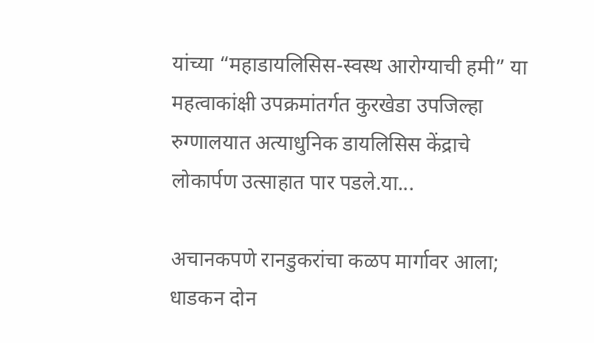यांच्या “महाडायलिसिस-स्वस्थ आरोग्याची हमी” या महत्वाकांक्षी उपक्रमांतर्गत कुरखेडा उपजिल्हा रुग्णालयात अत्याधुनिक डायलिसिस केंद्राचे लोकार्पण उत्साहात पार पडले.या...

अचानकपणे रानडुकरांचा कळप मार्गावर आला; धाडकन दोन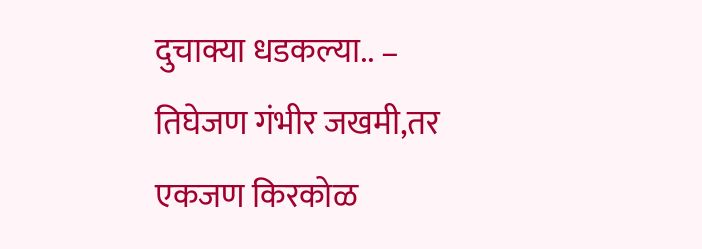दुचाक्या धडकल्या.. – तिघेजण गंभीर जखमी,तर एकजण किरकोळ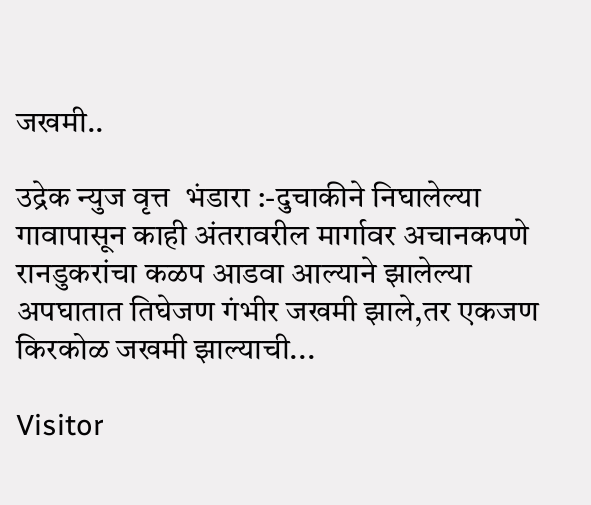जखमी..

उद्रेक न्युज वृत्त  भंडारा :-दुचाकीने निघालेल्या गावापासून काही अंतरावरील मार्गावर अचानकपणे रानडुकरांचा कळप आडवा आल्याने झालेल्या अपघातात तिघेजण गंभीर जखमी झाले,तर एकजण किरकोळ जखमी झाल्याची...

Visitor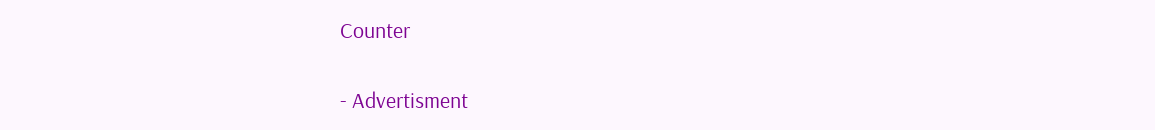Counter

- Advertisment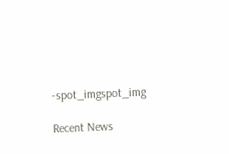-spot_imgspot_img

Recent News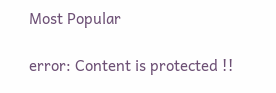Most Popular

error: Content is protected !!